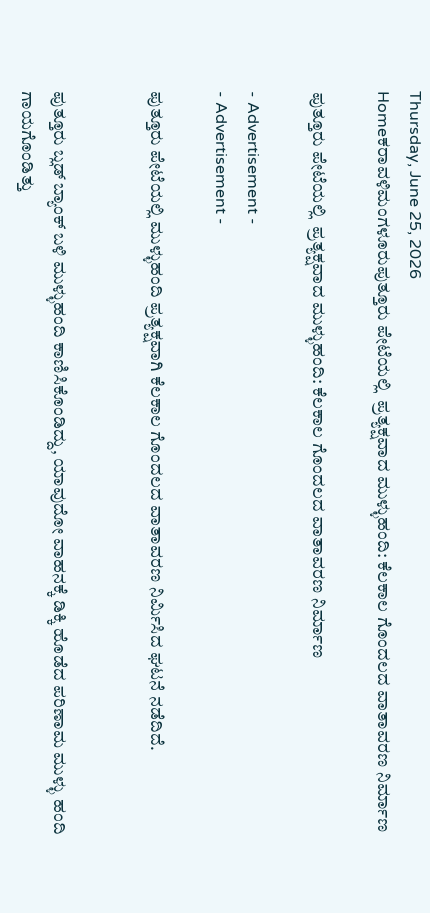Thursday, June 25, 2026
Homeಕರಾವಳಿಮಂಗಳೂರುಪುತ್ತೂರು ಪೇಟೆಯಲ್ಲಿ  ಪ್ರತ್ಯಕ್ಷವಾದ ಮುಳ್ಳುಹಂದಿ: ಕೆಲಕಾಲ ಗೊಂದಲದ ವಾತಾವರಣ ನಿರ್ಮಾಣ

ಪುತ್ತೂರು ಪೇಟೆಯಲ್ಲಿ  ಪ್ರತ್ಯಕ್ಷವಾದ ಮುಳ್ಳುಹಂದಿ: ಕೆಲಕಾಲ ಗೊಂದಲದ ವಾತಾವರಣ ನಿರ್ಮಾಣ

- Advertisement -
- Advertisement -

ಪುತ್ತೂರು ಪೇಟೆಯಲ್ಲಿ ಮುಳ್ಳುಹಂದಿ ಪ್ರತ್ಯಕ್ಷವಾಗಿ ಕೆಲಕಾಲ ಗೊಂದಲದ ವಾತಾವರಣ ನಿರ್ಮಿಸಿದ ಘಟನೆ ನಡೆದಿದೆ.


ಪುತ್ತೂರು ಬ್ಲಡ್ ಬ್ಯಾಂಕ್ ಬಳಿ ಮುಳ್ಳುಹಂದಿ ಕಾಣಿಸಿಕೊಂಡಿದ್ದು, ಯಾವುದೋ ವಾಹನಕ್ಕೆ ಡಿಕ್ಕಿ ಹೊಡೆದ ಪರಿಣಾಮ ಮುಳ್ಳು ಹಂದಿ ಗಾಯಗೊಂಡಿತ್ತು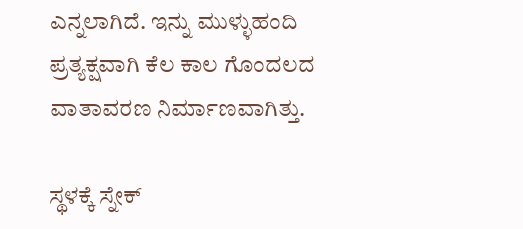ಎನ್ನಲಾಗಿದೆ. ಇನ್ನು ಮುಳ್ಳುಹಂದಿ ಪ್ರತ್ಯಕ್ಷವಾಗಿ ಕೆಲ ಕಾಲ ಗೊಂದಲದ ವಾತಾವರಣ ನಿರ್ಮಾಣವಾಗಿತ್ತು.

ಸ್ಥಳಕ್ಕೆ ಸ್ನೇಕ್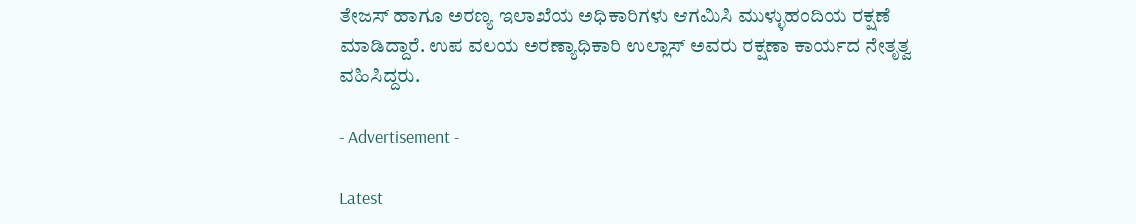ತೇಜಸ್ ಹಾಗೂ ಅರಣ್ಯ ಇಲಾಖೆಯ ಅಧಿಕಾರಿಗಳು ಆಗಮಿಸಿ ಮುಳ್ಳುಹಂದಿಯ ರಕ್ಷಣೆ ಮಾಡಿದ್ದಾರೆ. ಉಪ ವಲಯ ಅರಣ್ಯಾಧಿಕಾರಿ ಉಲ್ಲಾಸ್ ಅವರು ರಕ್ಷಣಾ ಕಾರ್ಯದ ನೇತೃತ್ವ ವಹಿಸಿದ್ದರು.

- Advertisement -

Latest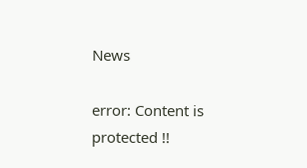News

error: Content is protected !!